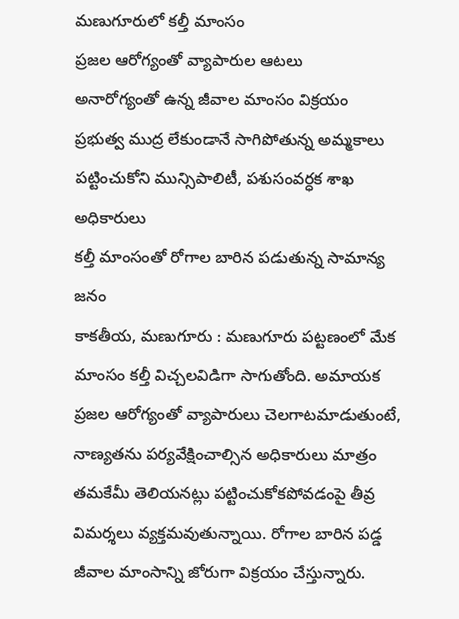మణుగూరులో కల్తీ మాంసం
ప్రజల ఆరోగ్యంతో వ్యాపారుల ఆటలు
అనారోగ్యంతో ఉన్న జీవాల మాంసం విక్రయం
ప్రభుత్వ ముద్ర లేకుండానే సాగిపోతున్న అమ్మకాలు
పట్టించుకోని మున్సిపాలిటీ, పశుసంవర్ధక శాఖ అధికారులు
కల్తీ మాంసంతో రోగాల బారిన పడుతున్న సామాన్య జనం
కాకతీయ, మణుగూరు : మణుగూరు పట్టణంలో మేక మాంసం కల్తీ విచ్చలవిడిగా సాగుతోంది. అమాయక ప్రజల ఆరోగ్యంతో వ్యాపారులు చెలగాటమాడుతుంటే, నాణ్యతను పర్యవేక్షించాల్సిన అధికారులు మాత్రం తమకేమీ తెలియనట్లు పట్టించుకోకపోవడంపై తీవ్ర విమర్శలు వ్యక్తమవుతున్నాయి. రోగాల బారిన పడ్డ జీవాల మాంసాన్ని జోరుగా విక్రయం చేస్తున్నారు.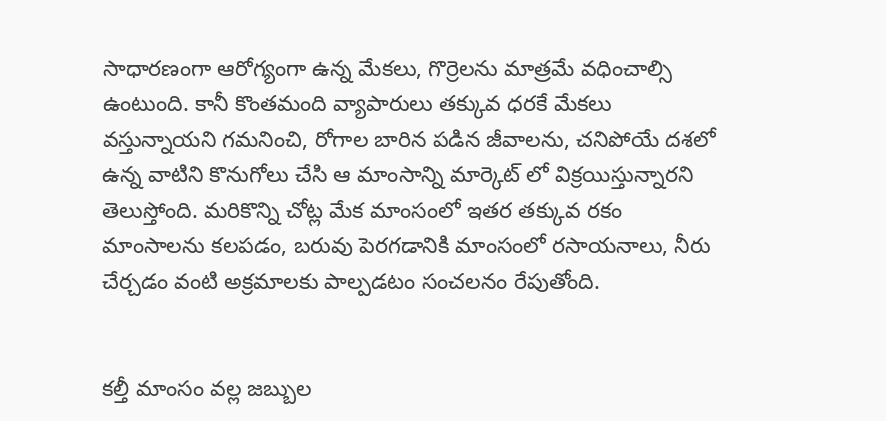సాధారణంగా ఆరోగ్యంగా ఉన్న మేకలు, గొర్రెలను మాత్రమే వధించాల్సి ఉంటుంది. కానీ కొంతమంది వ్యాపారులు తక్కువ ధరకే మేకలు వస్తున్నాయని గమనించి, రోగాల బారిన పడిన జీవాలను, చనిపోయే దశలో ఉన్న వాటిని కొనుగోలు చేసి ఆ మాంసాన్ని మార్కెట్ లో విక్రయిస్తున్నారని తెలుస్తోంది. మరికొన్ని చోట్ల మేక మాంసంలో ఇతర తక్కువ రకం మాంసాలను కలపడం, బరువు పెరగడానికి మాంసంలో రసాయనాలు, నీరు చేర్చడం వంటి అక్రమాలకు పాల్పడటం సంచలనం రేపుతోంది.


కల్తీ మాంసం వల్ల జబ్బుల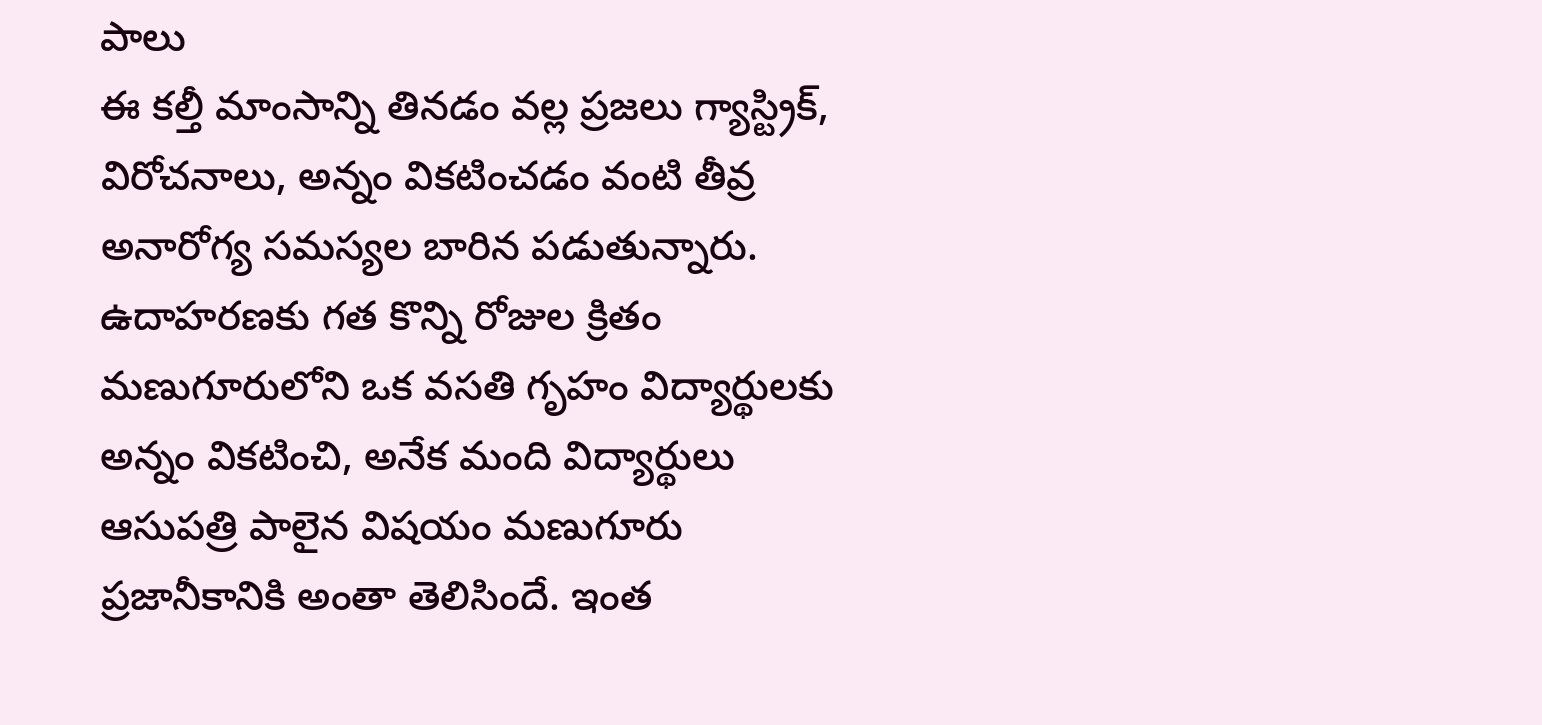పాలు
ఈ కల్తీ మాంసాన్ని తినడం వల్ల ప్రజలు గ్యాస్ట్రిక్, విరోచనాలు, అన్నం వికటించడం వంటి తీవ్ర అనారోగ్య సమస్యల బారిన పడుతున్నారు. ఉదాహరణకు గత కొన్ని రోజుల క్రితం మణుగూరులోని ఒక వసతి గృహం విద్యార్థులకు అన్నం వికటించి, అనేక మంది విద్యార్థులు ఆసుపత్రి పాలైన విషయం మణుగూరు ప్రజానీకానికి అంతా తెలిసిందే. ఇంత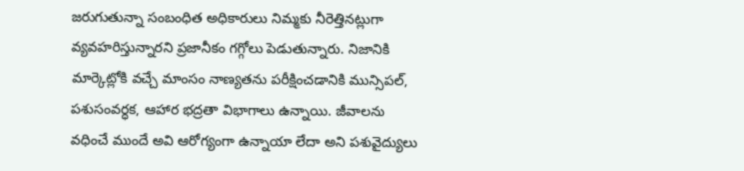జరుగుతున్నా సంబంధిత అధికారులు నిమ్మకు నీరెత్తినట్లుగా వ్యవహరిస్తున్నారని ప్రజానీకం గగ్గోలు పెడుతున్నారు. నిజానికి మార్కెట్లోకి వచ్చే మాంసం నాణ్యతను పరీక్షించడానికి మున్సిపల్, పశుసంవర్ధక, ఆహార భద్రతా విభాగాలు ఉన్నాయి. జీవాలను వధించే ముందే అవి ఆరోగ్యంగా ఉన్నాయా లేదా అని పశువైద్యులు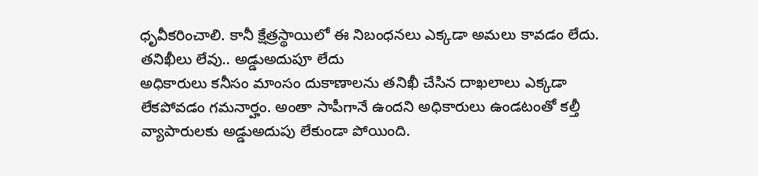ధృవీకరించాలి. కానీ క్షేత్రస్థాయిలో ఈ నిబంధనలు ఎక్కడా అమలు కావడం లేదు.
తనిఖీలు లేవు.. అడ్డుఅదుపూ లేదు
అధికారులు కనీసం మాంసం దుకాణాలను తనిఖీ చేసిన దాఖలాలు ఎక్కడా లేకపోవడం గమనార్హం. అంతా సాపీగానే ఉందని అధికారులు ఉండటంతో కల్తీ వ్యాపారులకు అడ్డుఅదుపు లేకుండా పోయింది.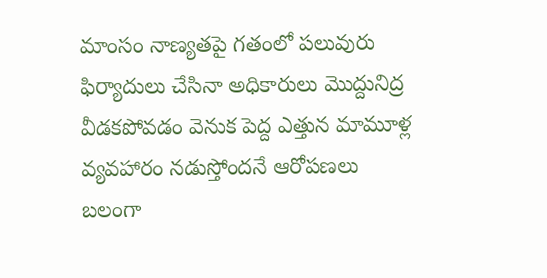మాంసం నాణ్యతపై గతంలో పలువురు ఫిర్యాదులు చేసినా అధికారులు మొద్దునిద్ర వీడకపోవడం వెనుక పెద్ద ఎత్తున మామూళ్ల వ్యవహారం నడుస్తోందనే ఆరోపణలు బలంగా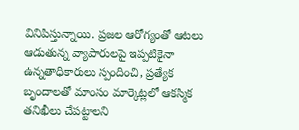వినిపిస్తున్నాయి. ప్రజల ఆరోగ్యంతో ఆటలు ఆడుతున్న వ్యాపారులపై ఇప్పటికైనా ఉన్నతాధికారులు స్పందించి, ప్రత్యేక బృందాలతో మాంసం మార్కెట్లలో ఆకస్మిక తనిఖీలు చేపట్టాలని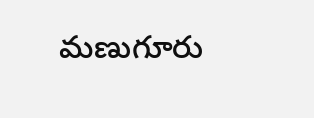మణుగూరు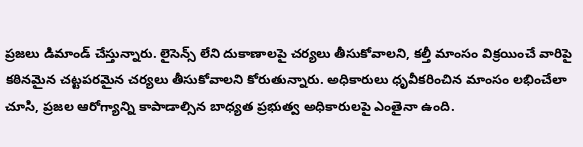ప్రజలు డిమాండ్ చేస్తున్నారు. లైసెన్స్ లేని దుకాణాలపై చర్యలు తీసుకోవాలని, కల్తీ మాంసం విక్రయించే వారిపై కఠినమైన చట్టపరమైన చర్యలు తీసుకోవాలని కోరుతున్నారు. అధికారులు ధృవీకరించిన మాంసం లభించేలా చూసి, ప్రజల ఆరోగ్యాన్ని కాపాడాల్సిన బాధ్యత ప్రభుత్వ అధికారులపై ఎంతైనా ఉంది.